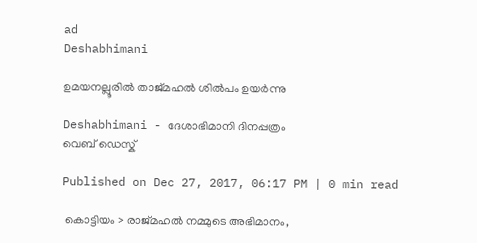ad
Deshabhimani

ഉമയനല്ലൂരില്‍ താജ്മഹല്‍ ശില്‍പം ഉയര്‍ന്നു

Deshabhimani - ദേശാഭിമാനി ദിനപ്പത്രം
വെബ് ഡെസ്ക്

Published on Dec 27, 2017, 06:17 PM | 0 min read

 കൊട്ടിയം > രാജ്മഹല്‍ നമ്മുടെ അഭിമാനം,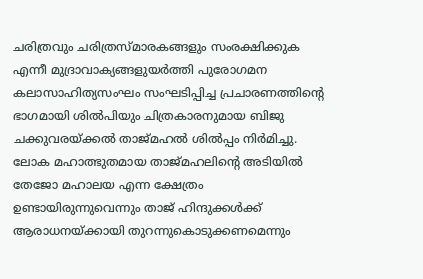ചരിത്രവും ചരിത്രസ്മാരകങ്ങളും സംരക്ഷിക്കുക എന്നീ മുദ്രാവാക്യങ്ങളുയര്‍ത്തി പുരോഗമന കലാസാഹിത്യസംഘം സംഘടിപ്പിച്ച പ്രചാരണത്തിന്റെ ഭാഗമായി ശില്‍പിയും ചിത്രകാരനുമായ ബിജു ചക്കുവരയ്ക്കല്‍ താജ്മഹല്‍ ശില്‍പ്പം നിര്‍മിച്ചു. ലോക മഹാത്ഭുതമായ താജ്മഹലിന്റെ അടിയില്‍ തേജോ മഹാലയ എന്ന ക്ഷേത്രം ഉണ്ടായിരുന്നുവെന്നും താജ് ഹിന്ദുക്കള്‍ക്ക് ആരാധനയ്ക്കായി തുറന്നുകൊടുക്കണമെന്നും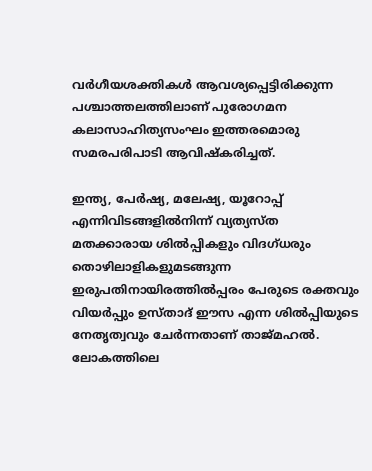വര്‍ഗീയശക്തികള്‍ ആവശ്യപ്പെട്ടിരിക്കുന്ന പശ്ചാത്തലത്തിലാണ് പുരോഗമന കലാസാഹിത്യസംഘം ഇത്തരമൊരു സമരപരിപാടി ആവിഷ്കരിച്ചത്.

ഇന്ത്യ, പേര്‍ഷ്യ, മലേഷ്യ, യൂറോപ്പ് എന്നിവിടങ്ങളില്‍നിന്ന് വ്യത്യസ്ത മതക്കാരായ ശില്‍പ്പികളും വിദഗ്ധരും തൊഴിലാളികളുമടങ്ങുന്ന ഇരുപതിനായിരത്തില്‍പ്പരം പേരുടെ രക്തവും വിയര്‍പ്പും ഉസ്താദ് ഈസ എന്ന ശില്‍പ്പിയുടെ നേതൃത്വവും ചേര്‍ന്നതാണ് താജ്മഹല്‍. ലോകത്തിലെ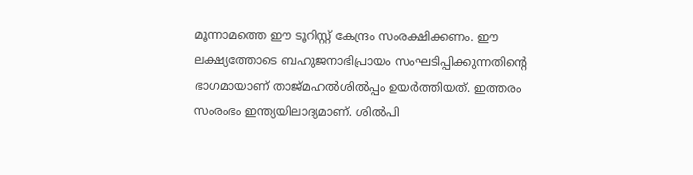മൂന്നാമത്തെ ഈ ടൂറിസ്റ്റ് കേന്ദ്രം സംരക്ഷിക്കണം. ഈ ലക്ഷ്യത്തോടെ ബഹുജനാഭിപ്രായം സംഘടിപ്പിക്കുന്നതിന്റെ ഭാഗമായാണ് താജ്മഹല്‍ശില്‍പ്പം ഉയര്‍ത്തിയത്. ഇത്തരം സംരംഭം ഇന്ത്യയിലാദ്യമാണ്. ശില്‍പി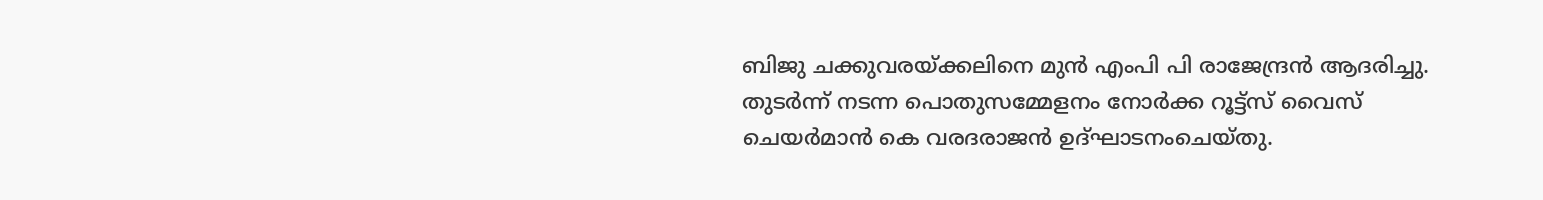ബിജു ചക്കുവരയ്ക്കലിനെ മുന്‍ എംപി പി രാജേന്ദ്രന്‍ ആദരിച്ചു. തുടര്‍ന്ന് നടന്ന പൊതുസമ്മേളനം നോര്‍ക്ക റൂട്ട്സ് വൈസ് ചെയര്‍മാന്‍ കെ വരദരാജന്‍ ഉദ്ഘാടനംചെയ്തു.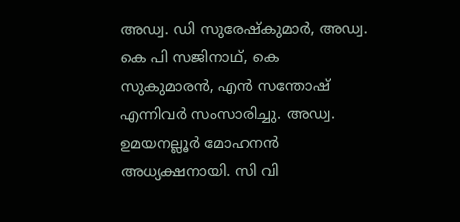അഡ്വ. ഡി സുരേഷ്കുമാര്‍, അഡ്വ. കെ പി സജിനാഥ്, കെ സുകുമാരന്‍, എന്‍ സന്തോഷ് എന്നിവര്‍ സംസാരിച്ചു. അഡ്വ. ഉമയനല്ലൂര്‍ മോഹനന്‍ അധ്യക്ഷനായി. സി വി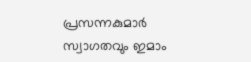പ്രസന്നകുമാര്‍ സ്വാഗതവും ഇമാം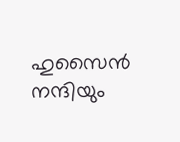ഹുസൈന്‍ നന്ദിയും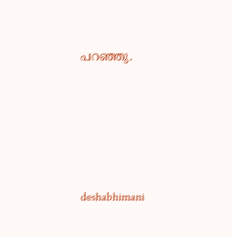പറഞ്ഞു.






deshabhimani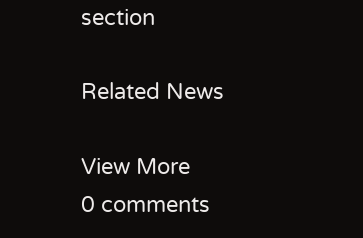section

Related News

View More
0 comments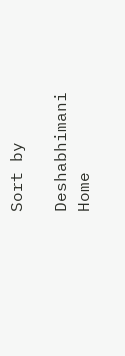Sort by

Deshabhimani
Home